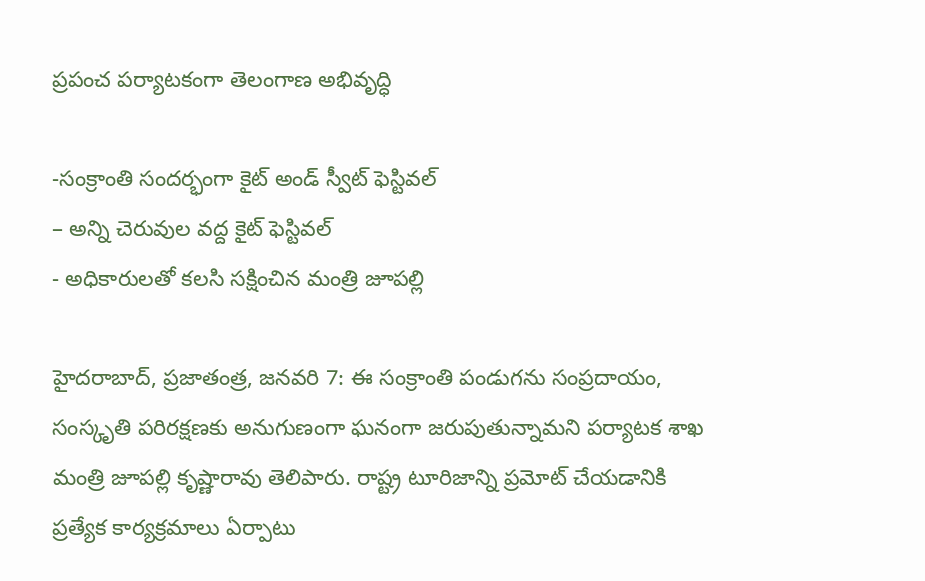ప్రపంచ పర్యాటకంగా తెలంగాణ అభివృద్ధి

-సంక్రాంతి సందర్భంగా కైట్‌ అం‌డ్‌ ‌స్వీట్‌ ‌ఫెస్టివల్
– అన్ని చెరువుల వద్ద కైట్‌ ‌ఫెస్టివల్‌
- అధికారులతో కలసి సక్షించిన మంత్రి జూపల్లి

హైదరాబాద్‌, ప్రజాతంత్ర, జనవరి 7: ఈ సంక్రాంతి పండుగను సంప్రదాయం, సంస్కృతి పరిరక్షణకు అనుగుణంగా ఘనంగా జరుపుతున్నామని పర్యాటక శాఖ మంత్రి జూపల్లి కృష్ణారావు తెలిపారు. రాష్ట్ర టూరిజాన్ని ప్రమోట్‌ ‌చేయడానికి ప్రత్యేక కార్యక్రమాలు ఏర్పాటు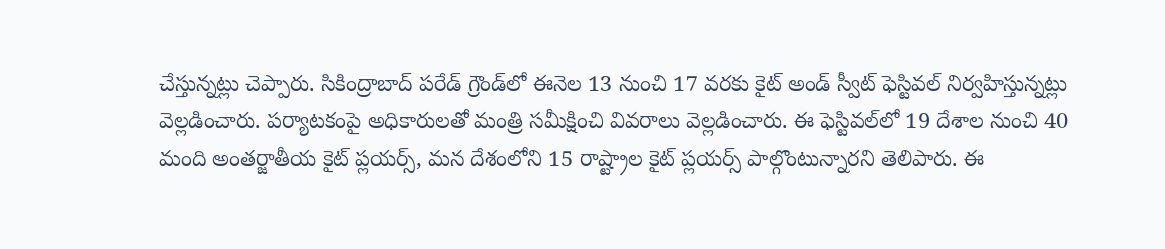చేస్తున్నట్లు చెప్పారు. సికింద్రాబాద్ ప‌రేడ్ గ్రౌండ్‌లో ఈనెల‌ 13 నుంచి 17 వరకు కైట్‌ అం‌డ్‌ ‌స్వీట్‌ ‌ఫెస్టివల్‌ నిర్వహిస్తున్నట్లు వెల్లడించారు. పర్యాటకంపై అధికారులతో మంత్రి సమీక్షించి వివరాలు వెల్లడించారు. ఈ ఫెస్టివల్‌లో 19 దేశాల నుంచి 40 మంది అంతర్జాతీయ కైట్‌ ‌ప్లయర్స్, మన దేశంలోని 15 రాష్ట్రాల కైట్‌ ‌ప్లయర్స్ ‌పాల్గొంటున్నారని తెలిపారు. ఈ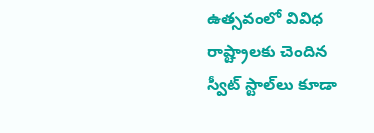ఉత్సవంలో వివిధ రాష్ట్రాలకు చెందిన స్వీట్‌ ‌స్టాల్‌లు కూడా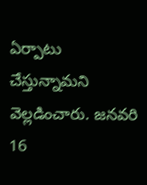ఏర్పాటు చేస్తున్నామని వెల్లడించారు. జనవరి 16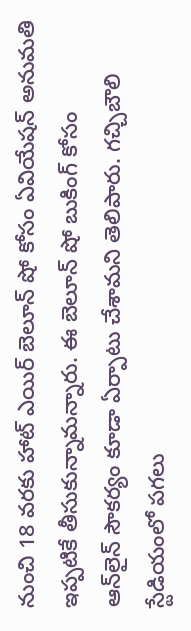నుంచి 18 వరకు హాట్‌ ఎయిర్‌ ‌బెలూన్‌ ‌షో కోసం ఏవియేషన్‌ అనుమతి ఇప్పటికే తీసుకున్నామన్నారు. ఈ బెలూన్‌ ‌షో బుకింగ్‌ ‌కోసం ఆన్‌లైన్‌ ‌సౌకర్యం కూడా ఏర్పాటు చేశామని తెలిపారు. గచ్చిబౌలి స్టేడియంలో పగలు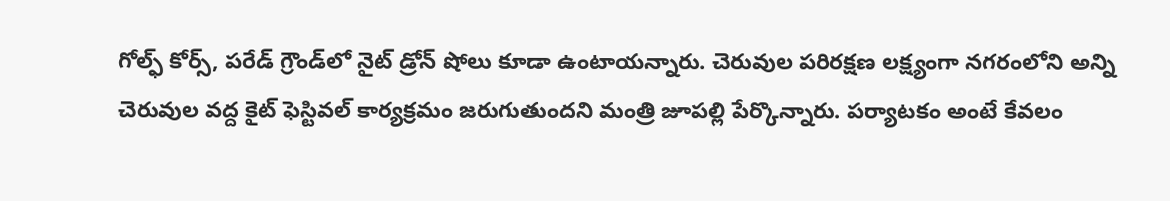గోల్ఫ్ ‌కోర్స్, పరేడ్‌ ‌గ్రౌండ్‌లో నైట్‌ ‌డ్రోన్‌ ‌షోలు కూడా ఉంటాయన్నారు. చెరువుల పరిరక్షణ లక్ష్యంగా నగరంలోని అన్ని చెరువుల వద్ద కైట్‌ ‌ఫెస్టివల్‌ ‌కార్యక్రమం జరుగుతుందని మంత్రి జూపల్లి పేర్కొన్నారు. పర్యాటకం అంటే కేవలం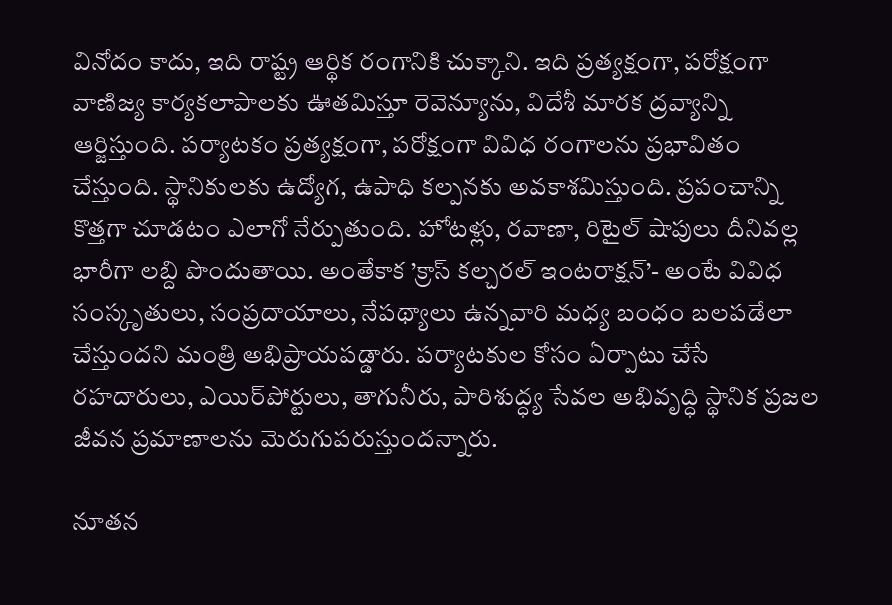వినోదం కాదు, ఇది రాష్ట్ర ఆర్థిక రంగానికి చుక్కాని. ఇది ప్రత్యక్షంగా, పరోక్షంగా వాణిజ్య కార్యకలాపాలకు ఊతమిస్తూ రెవెన్యూను, విదేశీ మారక ద్రవ్యాన్ని ఆర్జిస్తుంది. పర్యాటకం ప్రత్యక్షంగా, పరోక్షంగా వివిధ రంగాలను ప్రభావితం చేస్తుంది. స్థానికులకు ఉద్యోగ, ఉపాధి కల్పనకు అవకాశమిస్తుంది. ప్రపంచాన్ని కొత్తగా చూడటం ఎలాగో నేర్పుతుంది. హోటళ్లు, రవాణా, రిటైల్‌ ‌షాపులు దీనివల్ల భారీగా లబ్ది పొందుతాయి. అంతేకాక ’క్రాస్‌ ‌కల్చరల్‌ ఇం‌టరాక్షన్‌’- అం‌టే వివిధ సంస్కృతులు, సంప్రదాయాలు, నేపథ్యాలు ఉన్నవారి మధ్య బంధం బలపడేలా చేస్తుందని మంత్రి అభిప్రాయపడ్డారు. పర్యాటకుల కోసం ఏర్పాటు చేసే రహదారులు, ఎయిర్‌పోర్టులు, తాగునీరు, పారిశుద్ధ్య సేవల అభివృద్ధి స్థానిక ప్రజల జీవన ప్రమాణాలను మెరుగుపరుస్తుందన్నారు.

నూతన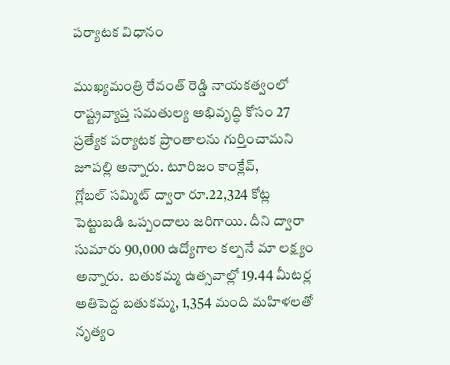పర్యాటక విధానం

ముఖ్యమంత్రి రేవంత్‌ ‌రెడ్డి నాయకత్వంలో రాష్ట్రవ్యాప్త సమతుల్య అభివృద్ధి కోసం 27 ప్రత్యేక పర్యాటక ప్రాంతాలను గుర్తించామని జూపల్లి అన్నారు. టూరిజం కాంక్లేవ్‌, గ్లోబల్‌ ‌సమ్మిట్‌ ‌ద్వారా రూ.22,324 కోట్ల పెట్టుబడి ఒప్పందాలు జరిగాయి. దీని ద్వారా సుమారు 90,000 ఉద్యోగాల కల్పనే మా లక్ష్యం అన్నారు.  బతుకమ్మ ఉత్సవాల్లో 19.44 మీటర్ల అతిపెద్ద బతుకమ్మ, 1,354 మంది మహిళలతో నృత్యం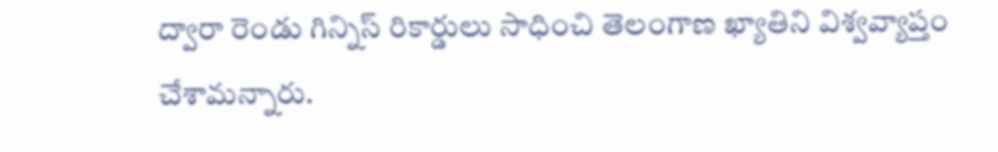ద్వారా రెండు గిన్నిస్‌ ‌రికార్డులు సాధించి తెలంగాణ ఖ్యాతిని విశ్వవ్యాప్తం చేశామన్నారు.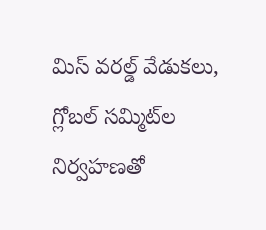మిస్‌ ‌వరల్డ్ ‌వేడుకలు, గ్లోబల్‌ ‌సమ్మిట్‌ల నిర్వహణతో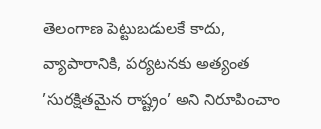తెలంగాణ పెట్టుబడులకే కాదు, వ్యాపారానికి, పర్యటనకు అత్యంత ’సురక్షితమైన రాష్ట్రం’ అని నిరూపించాం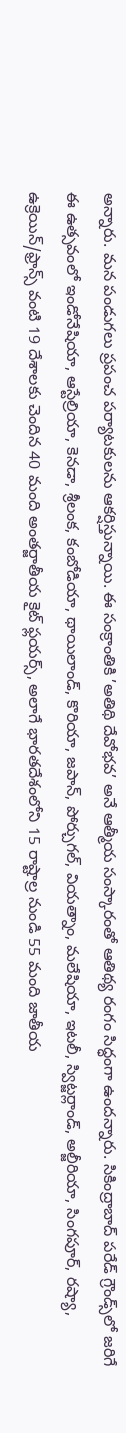అన్నారు. మన పండుగలు ప్రపంచ పర్యాటకులను ఆకర్షిస్తున్నాయి. ఈ సంక్రాంతికి ’అతిథి దేవోభవ’ అనే ఆత్మీయ సంస్కారంతో ఆతిథ్య రంగం సిద్ధంగా ఉందన్నారు. సికింద్రాబాద్‌ ‌పరేడ్‌ ‌గ్రౌండ్స్‌లో జరిగే ఈ ఉత్సవంలో ఇండోనేషియా, ఆస్టేల్రియా, కెనడా, శ్రీలంక, కంబోడియా, థాయిలాండ్‌, కొరియా, జపాన్‌, పోర్చుగల్‌, వియత్నాం, మలేషియా, ఇటలీ, స్విట్జర్లాండ్‌, అల్జీరియా, సింగపూర్‌, రష్యా, ఉక్రెయిన్‌/ఫ్రాన్స్ ‌వంటి 19 దేశాలకు చెందిన 40 మంది అంతర్జాతీయ కైట్‌ ‌ఫ్లయర్స్, అలాగే భారతదేశంలోని 15 రాష్టాల్ర నుండి 55 మంది జాతీయ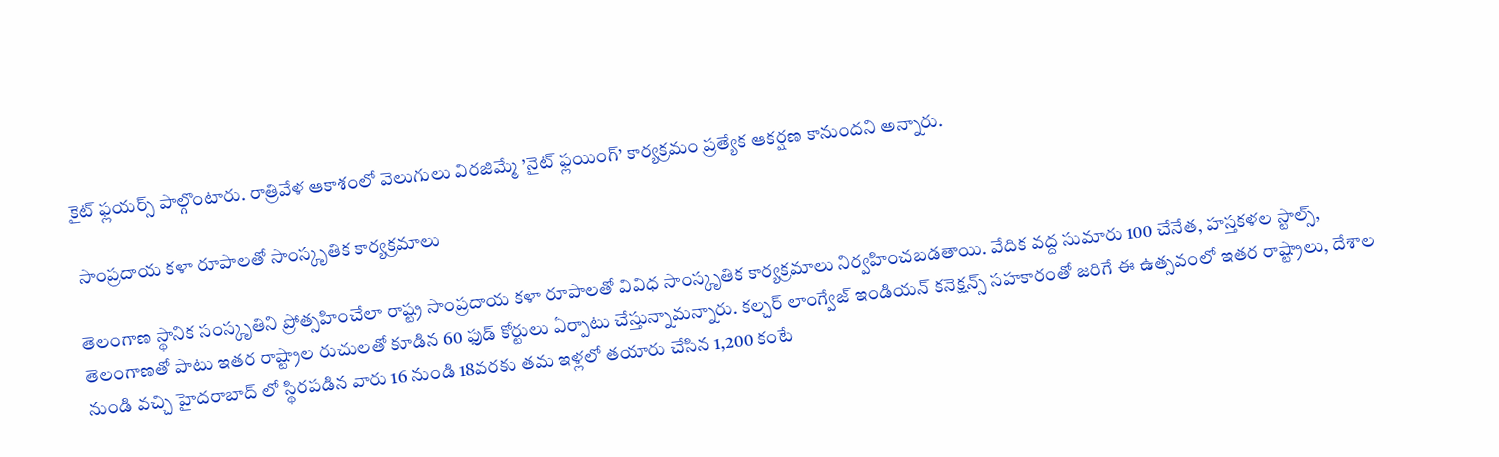కైట్‌ ‌ఫ్లయర్స్ ‌పాల్గొంటారు. రాత్రివేళ ఆకాశంలో వెలుగులు విరజిమ్మే ’నైట్‌ ‌ఫ్లయింగ్‌’ కార్యక్రమం ప్రత్యేక ఆకర్షణ కానుందని అన్నారు.

 సాంప్రదాయ కళా రూపాలతో సాంస్కృతిక కార్యక్రమాలు

తెలంగాణ స్థానిక సంస్కృతిని ప్రోత్సహించేలా రాష్ట్ర సాంప్రదాయ కళా రూపాలతో వివిధ సాంస్కృతిక కార్యక్రమాలు నిర్వహించబడతాయి. వేదిక వద్ద సుమారు 100 చేనేత, హస్తకళల స్టాల్స్, తెలంగాణతో పాటు ఇతర రాష్ట్రాల రుచులతో కూడిన 60 ఫుడ్‌ ‌కోర్టులు ఏర్పాటు చేస్తున్నామన్నారు. కల్చర్‌ ‌లాంగ్వేజ్‌ ఇం‌డియన్‌ ‌కనెక్షన్స్ ‌సహకారంతో జరిగే ఈ ఉత్సవంలో ఇతర రాష్ట్రాలు, దేశాల నుండి వచ్చి హైదరాబాద్‌ ‌లో స్థిరపడిన వారు 16 నుండి 18వరకు తమ ఇళ్లలో తయారు చేసిన 1,200 కంటే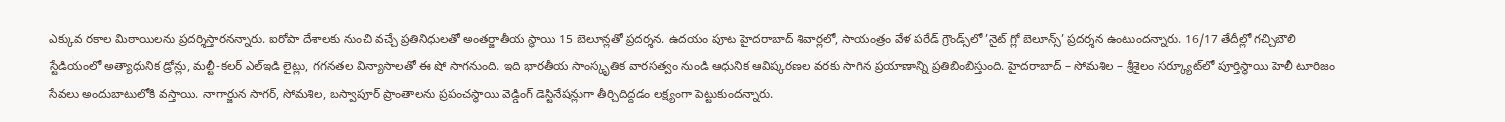ఎక్కువ రకాల మిఠాయిలను ప్రదర్శిస్తారనన్నారు. ఐరోపా దేశాలకు నుంచి వచ్చే ప్రతినిధులతో అంతర్జాతీయ స్థాయి 15 బెలూన్లతో ప్రదర్శన. ఉదయం పూట హైదరాబాద్‌ ‌శివార్లలో, సాయంత్రం వేళ పరేడ్‌ ‌గ్రౌండ్స్‌లో ’నైట్‌ ‌గ్లో బెలూన్స్’ ప్రదర్శన ఉంటుందన్నారు. 16/17 తేదీల్లో గచ్చిబౌలి స్టేడియంలో అత్యాధునిక డ్రోన్లు, మల్టీ-కలర్‌ ఎల్‌ఇడి లైట్లు, గగనతల విన్యాసాలతో ఈ షో సాగనుంది. ఇది భారతీయ సాంస్కృతిక వారసత్వం నుండి ఆధునిక ఆవిష్కరణల వరకు సాగిన ప్రయాణాన్ని ప్రతిబింబిస్తుంది. హైదరాబాద్‌ – సోమశిల – శ్రీశైలం సర్క్యూట్‌లో పూర్తిస్థాయి హెలీ టూరిజం సేవలు అందుబాటులోకి వస్తాయి. నాగార్జున సాగర్‌, సోమశిల, బస్వాపూర్‌ ‌ప్రాంతాలను ప్రపంచస్థాయి వెడ్డింగ్‌ ‌డెస్టినేషన్లుగా తీర్చిదిద్దడం లక్ష్యంగా పెట్టుకుందన్నారు.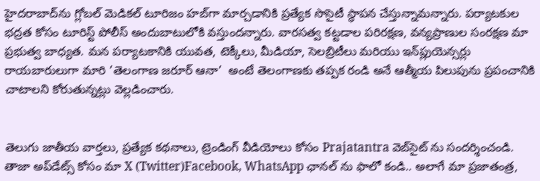హైదరాబాద్‌ను గ్లోబల్‌ ‌మెడికల్‌ ‌టూరిజం హబ్‌గా మార్చడానికి ప్రత్యేక సొసైటీ స్థాపన చేస్తున్నామన్నారు. పర్యాటకుల భద్రత కోసం టూరిస్ట్ ‌పోలీస్‌ అం‌దుబాటులోకి వస్తుందన్నారు. వారసత్వ కట్టడాల పరిరక్షణ, వన్యప్రాణుల సంరక్షణ మా ప్రభుత్వ బాధ్యత. మన పర్యాటకానికి యువత, టెక్కీలు, మీడియా, సెలబ్రిటీలు మరియు ఇన్‌ప్లుయెన్సర్లు రాయబారులుగా మారి ’తెలంగాణ జరూర్‌ ఆనా’  అంటే తెలంగాణకు తప్పక రండి అనే ఆత్మీయ పిలుపును ప్రపంచానికి చాటాలని కోరుతున్నట్లు వెల్లడించారు.


తెలుగు జాతీయ వార్తలు, ప్రత్యేక కథనాలు, ట్రెండింగ్ వీడియోలు కోసం Prajatantra వెబ్‌సైట్ ను సందర్శించండి. తాజా అప్‌డేట్స్ కోసం మా X (Twitter)Facebook, WhatsApp ఛానల్ ను ఫాలో కండి.. అలాగే మా ప్రజాతంత్ర,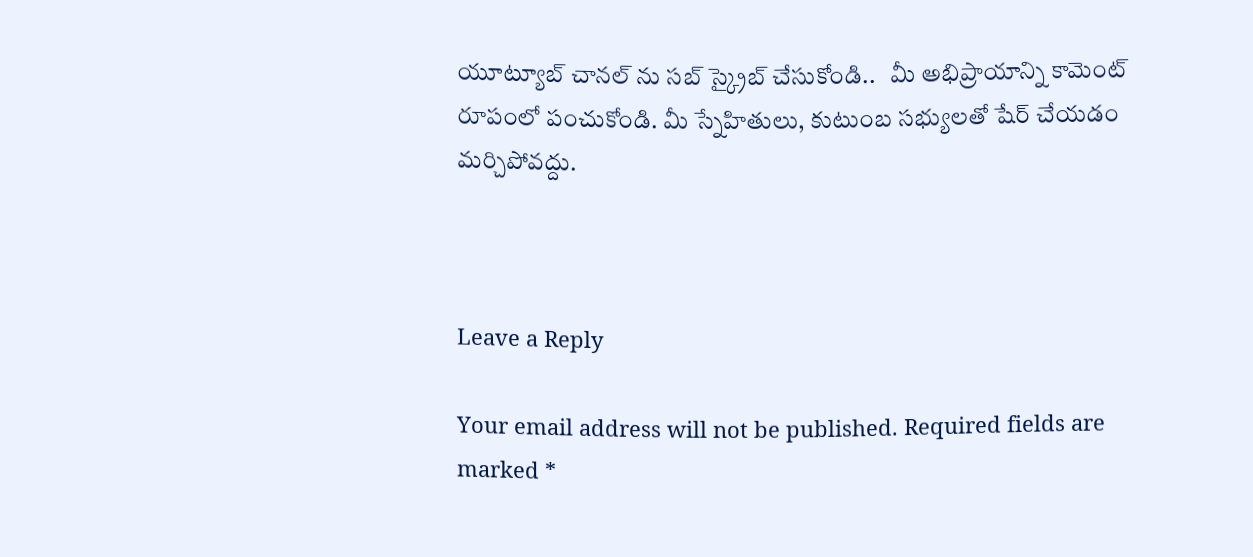యూట్యూబ్ చానల్ ను సబ్ స్క్రైబ్ చేసుకోండి..   మీ అభిప్రాయాన్ని కామెంట్ రూపంలో పంచుకోండి. మీ స్నేహితులు, కుటుంబ సభ్యులతో షేర్ చేయడం మర్చిపోవద్దు.



Leave a Reply

Your email address will not be published. Required fields are marked *